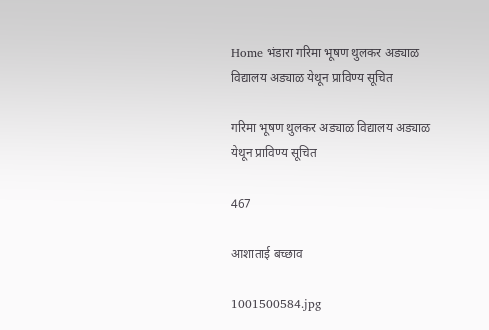Home भंडारा गरिमा भूषण थुलकर अड्याळ विद्यालय अड्याळ येथून प्राविण्य सूचित

गरिमा भूषण थुलकर अड्याळ विद्यालय अड्याळ येथून प्राविण्य सूचित

467

आशाताई बच्छाव

1001500584.jpg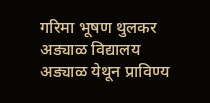गरिमा भूषण थुलकर अड्याळ विद्यालय अड्याळ येथून प्राविण्य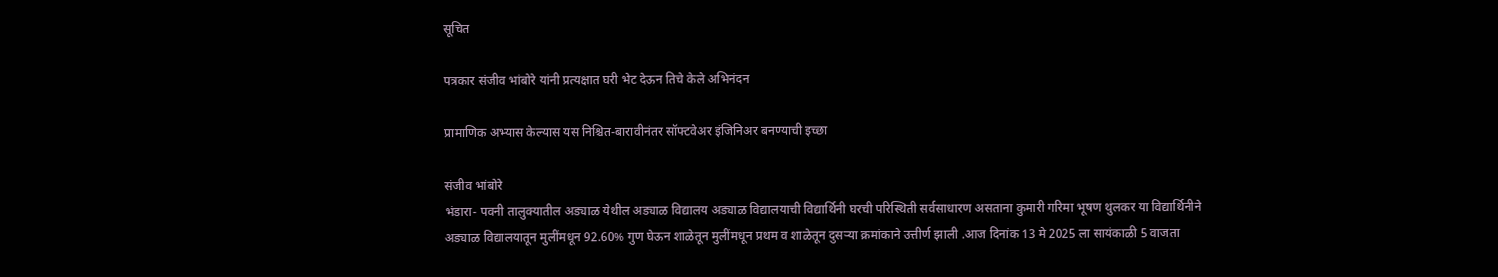सूचित

पत्रकार संजीव भांबोरे यांनी प्रत्यक्षात घरी भेट देऊन तिचे केले अभिनंदन

प्रामाणिक अभ्यास केल्यास यस निश्चित-बारावीनंतर सॉफ्टवेअर इंजिनिअर बनण्याची इच्छा

संजीव भांबोरे
भंडारा- पवनी तालुक्यातील अड्याळ येथील अड्याळ विद्यालय अड्याळ विद्यालयाची विद्यार्थिनी घरची परिस्थिती सर्वसाधारण असताना कुमारी गरिमा भूषण थुलकर या विद्यार्थिनीने
अड्याळ विद्यालयातून मुलींमधून 92.60% गुण घेऊन शाळेतून मुलींमधून प्रथम व शाळेतून दुसऱ्या क्रमांकाने उत्तीर्ण झाली .आज दिनांक 13 मे 2025 ला सायंकाळी 5 वाजता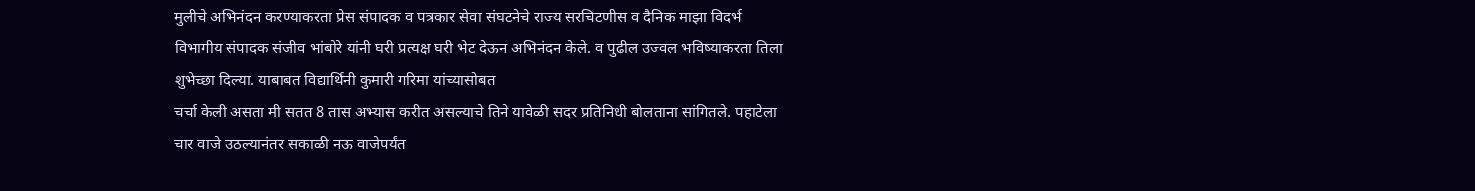मुलीचे अभिनंदन करण्याकरता प्रेस संपादक व पत्रकार सेवा संघटनेचे राज्य सरचिटणीस व दैनिक माझा विदर्भ विभागीय संपादक संजीव भांबोरे यांनी घरी प्रत्यक्ष घरी भेट देऊन अभिनंदन केले. व पुढील उज्वल भविष्याकरता तिला शुभेच्छा दिल्या. याबाबत विद्यार्थिनी कुमारी गरिमा यांच्यासोबत
चर्चा केली असता मी सतत 8 तास अभ्यास करीत असल्याचे तिने यावेळी सदर प्रतिनिधी बोलताना सांगितले. पहाटेला चार वाजे उठल्यानंतर सकाळी नऊ वाजेपर्यंत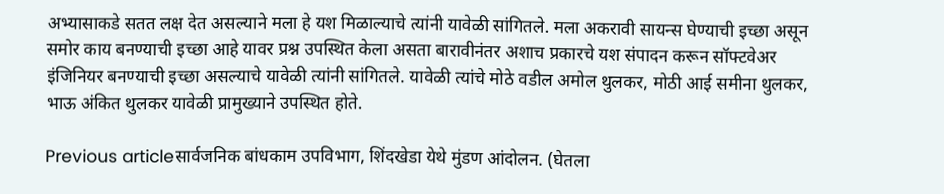अभ्यासाकडे सतत लक्ष देत असल्याने मला हे यश मिळाल्याचे त्यांनी यावेळी सांगितले. मला अकरावी सायन्स घेण्याची इच्छा असून समोर काय बनण्याची इच्छा आहे यावर प्रश्न उपस्थित केला असता बारावीनंतर अशाच प्रकारचे यश संपादन करून सॉफ्टवेअर इंजिनियर बनण्याची इच्छा असल्याचे यावेळी त्यांनी सांगितले. यावेळी त्यांचे मोठे वडील अमोल थुलकर, मोठी आई समीना थुलकर, भाऊ अंकित थुलकर यावेळी प्रामुख्याने उपस्थित होते.

Previous articleसार्वजनिक बांधकाम उपविभाग, शिंदखेडा येथे मुंडण आंदोलन. (घेतला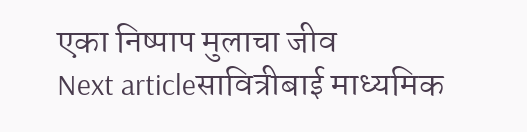एका निष्पाप मुलाचा जीव
Next articleसावित्रीबाई माध्यमिक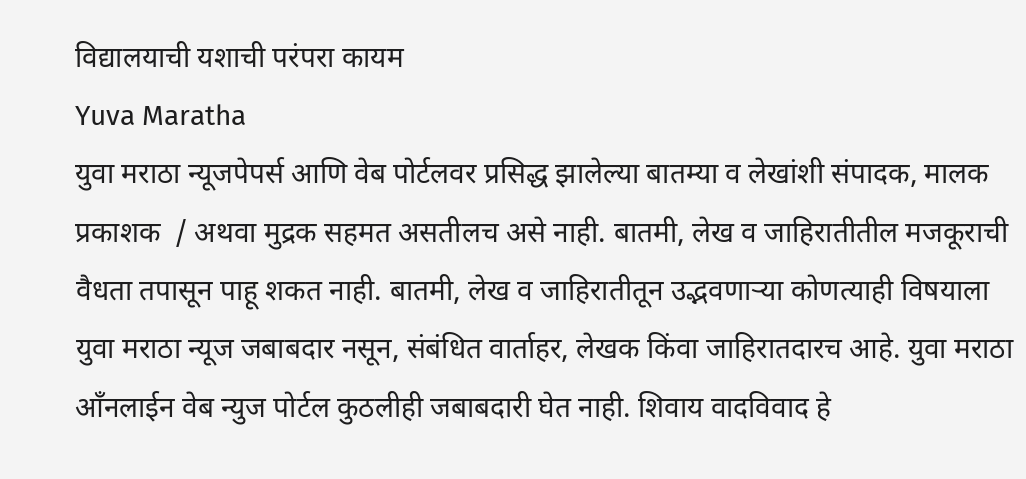विद्यालयाची यशाची परंपरा कायम
Yuva Maratha
युवा मराठा न्यूजपेपर्स आणि वेब पोर्टलवर प्रसिद्ध झालेल्या बातम्या व लेखांशी संपादक, मालक प्रकाशक  / अथवा मुद्रक सहमत असतीलच असे नाही. बातमी, लेख व जाहिरातीतील मजकूराची वैधता तपासून पाहू शकत नाही. बातमी, लेख व जाहिरातीतून उद्भवणाऱ्या कोणत्याही विषयाला युवा मराठा न्यूज जबाबदार नसून, संबंधित वार्ताहर, लेखक किंवा जाहिरातदारच आहे. युवा मराठा आँनलाईन वेब न्युज पोर्टल कुठलीही जबाबदारी घेत नाही. शिवाय वादविवाद हे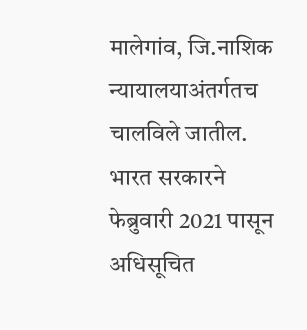मालेगांव, जि.नाशिक न्यायालयाअंतर्गतच चालविले जातील. भारत सरकारने फेब्रुवारी 2021 पासून अधिसूचित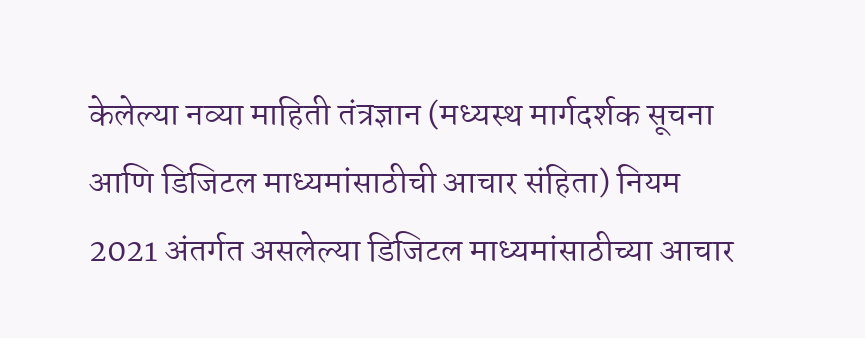केलेल्या नव्या माहिती तंत्रज्ञान (मध्यस्थ मार्गदर्शक सूचना आणि डिजिटल माध्यमांसाठीची आचार संहिता) नियम 2021 अंतर्गत असलेल्या डिजिटल माध्यमांसाठीच्या आचार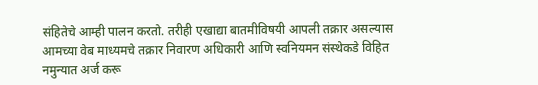संहितेचे आम्ही पालन करतो. तरीही एखाद्या बातमीविषयी आपली तक्रार असल्यास आमच्या वेब माध्यमचे तक्रार निवारण अधिकारी आणि स्वनियमन संस्थेकडे विहित नमुन्यात अर्ज करू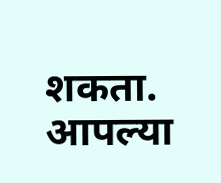शकता. आपल्या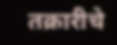तक्रारीचे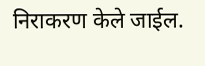निराकरण केले जाईल.